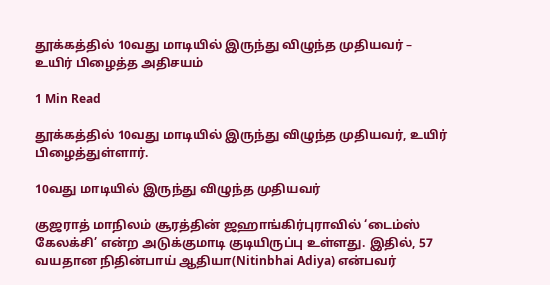தூக்கத்தில் 10வது மாடியில் இருந்து விழுந்த முதியவர் – உயிர் பிழைத்த அதிசயம்

1 Min Read

தூக்கத்தில் 10வது மாடியில் இருந்து விழுந்த முதியவர், உயிர் பிழைத்துள்ளார்.

10வது மாடியில் இருந்து விழுந்த முதியவர்

குஜராத் மாநிலம் சூரத்தின் ஜஹாங்கிர்புராவில் ‘டைம்ஸ் கேலக்சி’ என்ற அடுக்குமாடி குடியிருப்பு உள்ளது. இதில், 57 வயதான நிதின்பாய் ஆதியா(Nitinbhai Adiya) என்பவர்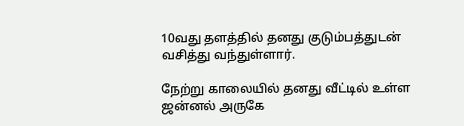10வது தளத்தில் தனது குடும்பத்துடன் வசித்து வந்துள்ளார்.

நேற்று காலையில் தனது வீட்டில் உள்ள ஜன்னல் அருகே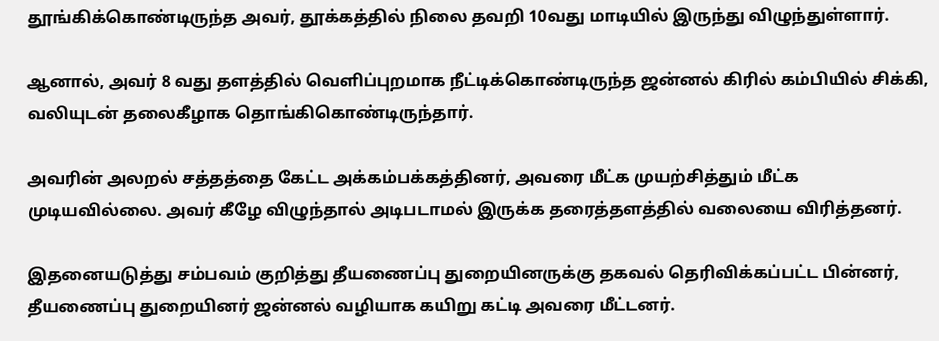தூங்கிக்கொண்டிருந்த அவர், தூக்கத்தில் நிலை தவறி 10வது மாடியில் இருந்து விழுந்துள்ளார்.

ஆனால், அவர் 8 வது தளத்தில் வெளிப்புறமாக நீட்டிக்கொண்டிருந்த ஜன்னல் கிரில் கம்பியில் சிக்கி, வலியுடன் தலைகீழாக தொங்கிகொண்டிருந்தார்.

அவரின் அலறல் சத்தத்தை கேட்ட அக்கம்பக்கத்தினர், அவரை மீட்க முயற்சித்தும் மீட்க முடியவில்லை. அவர் கீழே விழுந்தால் அடிபடாமல் இருக்க தரைத்தளத்தில் வலையை விரித்தனர்.

இதனையடுத்து சம்பவம் குறித்து தீயணைப்பு துறையினருக்கு தகவல் தெரிவிக்கப்பட்ட பின்னர், தீயணைப்பு துறையினர் ஜன்னல் வழியாக கயிறு கட்டி அவரை மீட்டனர்.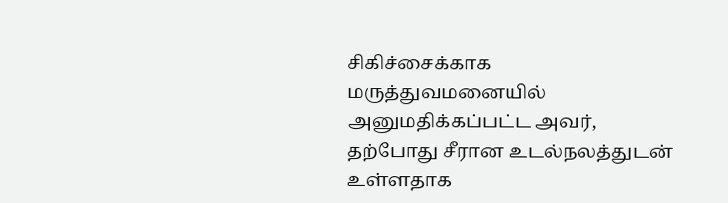சிகிச்சைக்காக மருத்துவமனையில் அனுமதிக்கப்பட்ட அவர், தற்போது சீரான உடல்நலத்துடன் உள்ளதாக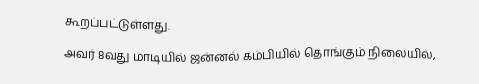கூறப்பட்டுள்ளது.

அவர் 8வது மாடியில் ஜன்னல் கம்பியில் தொங்கும் நிலையில்,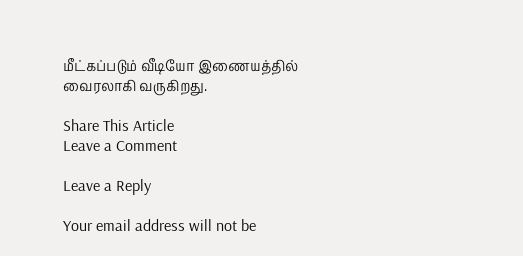மீட்கப்படும் வீடியோ இணையத்தில் வைரலாகி வருகிறது.

Share This Article
Leave a Comment

Leave a Reply

Your email address will not be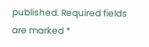published. Required fields are marked *